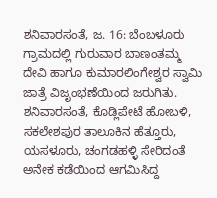ಶನಿವಾರಸಂತೆ, ಜ. 16: ಬೆಂಬಳೂರು ಗ್ರಾಮದಲ್ಲಿ ಗುರುವಾರ ಬಾಣಂತಮ್ಮ ದೇವಿ ಹಾಗೂ ಕುಮಾರಲಿಂಗೇಶ್ವರ ಸ್ವಾಮಿ ಜಾತ್ರೆ ವಿಜೃಂಭಣೆಯಿಂದ ಜರುಗಿತು.
ಶನಿವಾರಸಂತೆ, ಕೊಡ್ಲಿಪೇಟೆ ಹೋಬಳಿ, ಸಕಲೇಶಪುರ ತಾಲೂಕಿನ ಹೆತ್ತೂರು, ಯಸಳೂರು, ಚಂಗಡಹಳ್ಳಿ ಸೇರಿದಂತೆ ಅನೇಕ ಕಡೆಯಿಂದ ಆಗಮಿಸಿದ್ದ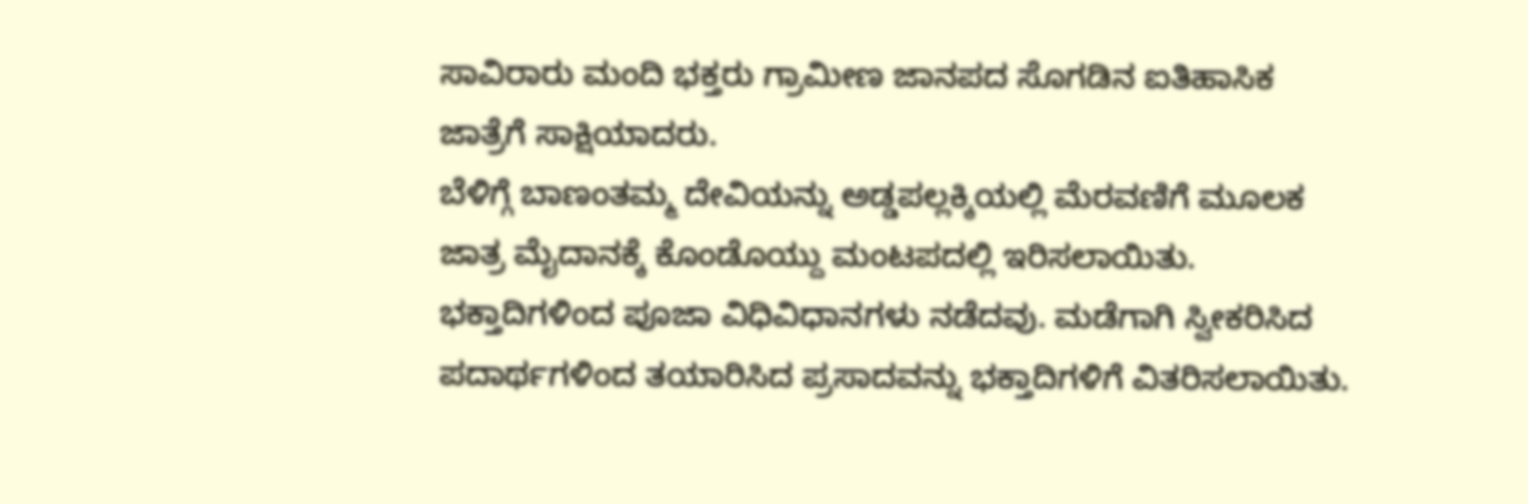ಸಾವಿರಾರು ಮಂದಿ ಭಕ್ತರು ಗ್ರಾಮೀಣ ಜಾನಪದ ಸೊಗಡಿನ ಐತಿಹಾಸಿಕ ಜಾತ್ರೆಗೆ ಸಾಕ್ಷಿಯಾದರು.
ಬೆಳಿಗ್ಗೆ ಬಾಣಂತಮ್ಮ ದೇವಿಯನ್ನು ಅಡ್ಡಪಲ್ಲಕ್ಕಿಯಲ್ಲಿ ಮೆರವಣಿಗೆ ಮೂಲಕ ಜಾತ್ರ ಮೈದಾನಕ್ಕೆ ಕೊಂಡೊಯ್ದು ಮಂಟಪದಲ್ಲಿ ಇರಿಸಲಾಯಿತು. ಭಕ್ತಾದಿಗಳಿಂದ ಪೂಜಾ ವಿಧಿವಿಧಾನಗಳು ನಡೆದವು. ಮಡೆಗಾಗಿ ಸ್ವೀಕರಿಸಿದ ಪದಾರ್ಥಗಳಿಂದ ತಯಾರಿಸಿದ ಪ್ರಸಾದವನ್ನು ಭಕ್ತಾದಿಗಳಿಗೆ ವಿತರಿಸಲಾಯಿತು.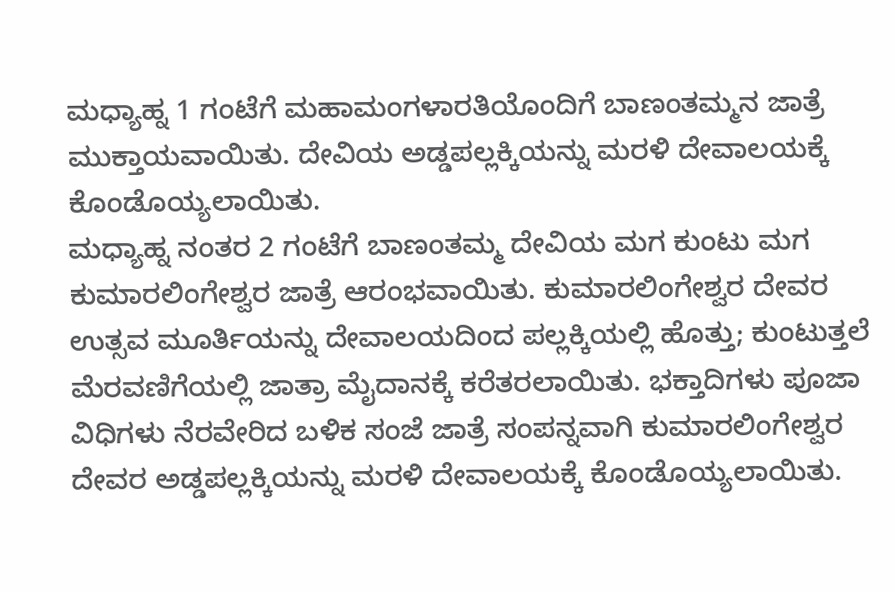ಮಧ್ಯಾಹ್ನ 1 ಗಂಟೆಗೆ ಮಹಾಮಂಗಳಾರತಿಯೊಂದಿಗೆ ಬಾಣಂತಮ್ಮನ ಜಾತ್ರೆ ಮುಕ್ತಾಯವಾಯಿತು. ದೇವಿಯ ಅಡ್ಡಪಲ್ಲಕ್ಕಿಯನ್ನು ಮರಳಿ ದೇವಾಲಯಕ್ಕೆ ಕೊಂಡೊಯ್ಯಲಾಯಿತು.
ಮಧ್ಯಾಹ್ನ ನಂತರ 2 ಗಂಟೆಗೆ ಬಾಣಂತಮ್ಮ ದೇವಿಯ ಮಗ ಕುಂಟು ಮಗ ಕುಮಾರಲಿಂಗೇಶ್ವರ ಜಾತ್ರೆ ಆರಂಭವಾಯಿತು. ಕುಮಾರಲಿಂಗೇಶ್ವರ ದೇವರ ಉತ್ಸವ ಮೂರ್ತಿಯನ್ನು ದೇವಾಲಯದಿಂದ ಪಲ್ಲಕ್ಕಿಯಲ್ಲಿ ಹೊತ್ತು; ಕುಂಟುತ್ತಲೆ ಮೆರವಣಿಗೆಯಲ್ಲಿ ಜಾತ್ರಾ ಮೈದಾನಕ್ಕೆ ಕರೆತರಲಾಯಿತು. ಭಕ್ತಾದಿಗಳು ಪೂಜಾ ವಿಧಿಗಳು ನೆರವೇರಿದ ಬಳಿಕ ಸಂಜೆ ಜಾತ್ರೆ ಸಂಪನ್ನವಾಗಿ ಕುಮಾರಲಿಂಗೇಶ್ವರ ದೇವರ ಅಡ್ಡಪಲ್ಲಕ್ಕಿಯನ್ನು ಮರಳಿ ದೇವಾಲಯಕ್ಕೆ ಕೊಂಡೊಯ್ಯಲಾಯಿತು.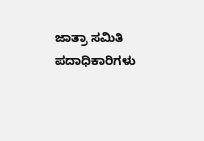ಜಾತ್ರಾ ಸಮಿತಿ ಪದಾಧಿಕಾರಿಗಳು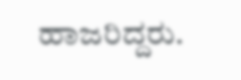ಹಾಜರಿದ್ದರು.